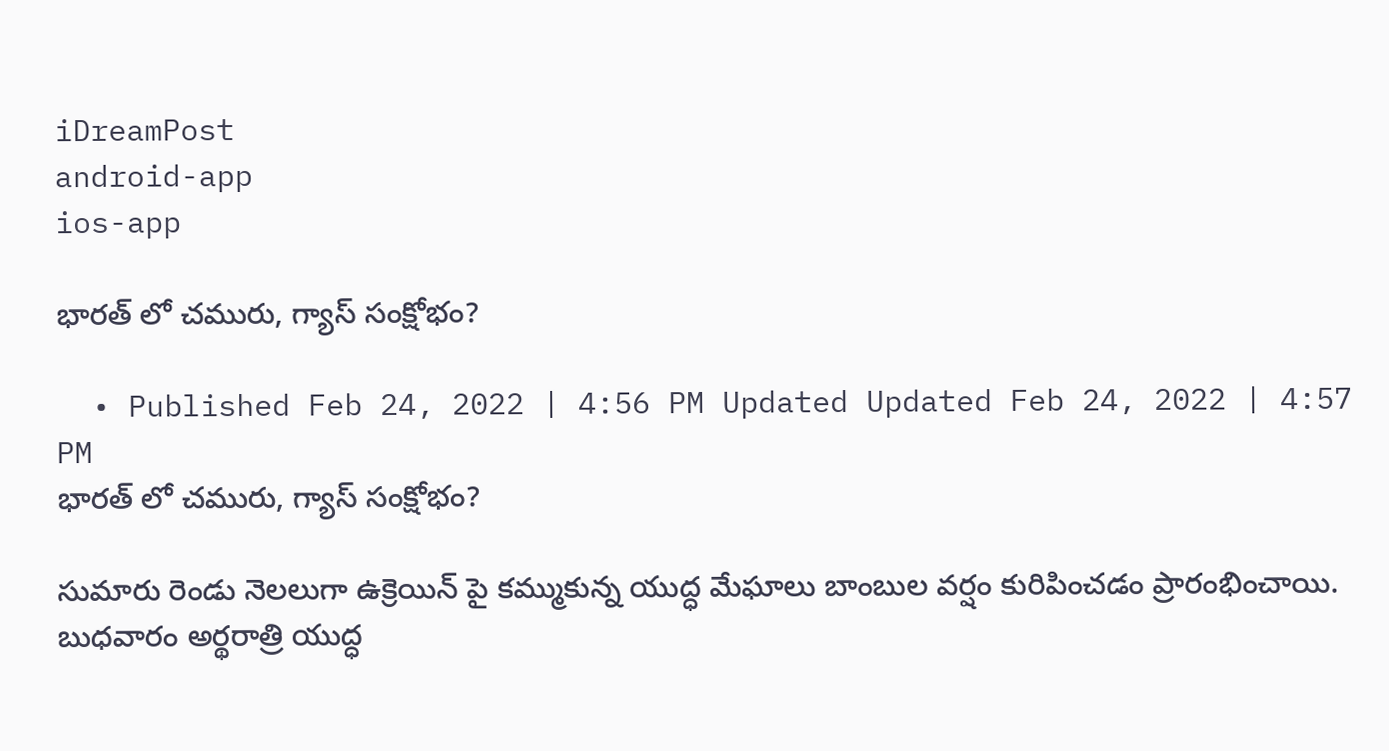iDreamPost
android-app
ios-app

భారత్ లో చమురు, గ్యాస్ సంక్షోభం?

  • Published Feb 24, 2022 | 4:56 PM Updated Updated Feb 24, 2022 | 4:57 PM
భారత్ లో చమురు, గ్యాస్ సంక్షోభం?

సుమారు రెండు నెలలుగా ఉక్రెయిన్ పై కమ్ముకున్న యుద్ధ మేఘాలు బాంబుల వర్షం కురిపించడం ప్రారంభించాయి. బుధవారం అర్థరాత్రి యుద్ధ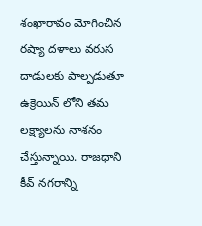శంఖారావం మోగించిన రష్యా దళాలు వరుస దాడులకు పాల్పడుతూ ఉక్రెయిన్ లోని తమ లక్ష్యాలను నాశనం చేస్తున్నాయి. రాజధాని కీవ్ నగరాన్ని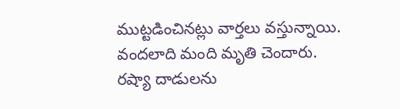ముట్టడించినట్లు వార్తలు వస్తున్నాయి. వందలాది మంది మృతి చెందారు. రష్యా దాడులను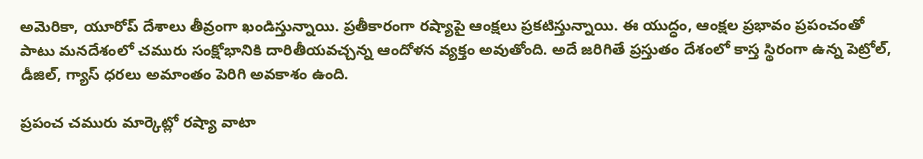అమెరికా, యూరోప్ దేశాలు తీవ్రంగా ఖండిస్తున్నాయి. ప్రతీకారంగా రష్యాపై ఆంక్షలు ప్రకటిస్తున్నాయి. ఈ యుద్ధం, ఆంక్షల ప్రభావం ప్రపంచంతో పాటు మనదేశంలో చమురు సంక్షోభానికి దారితీయవచ్చన్న ఆందోళన వ్యక్తం అవుతోంది. అదే జరిగితే ప్రస్తుతం దేశంలో కాస్త స్థిరంగా ఉన్న పెట్రోల్, డీజిల్, గ్యాస్ ధరలు అమాంతం పెరిగి అవకాశం ఉంది.

ప్రపంచ చమురు మార్కెట్లో రష్యా వాటా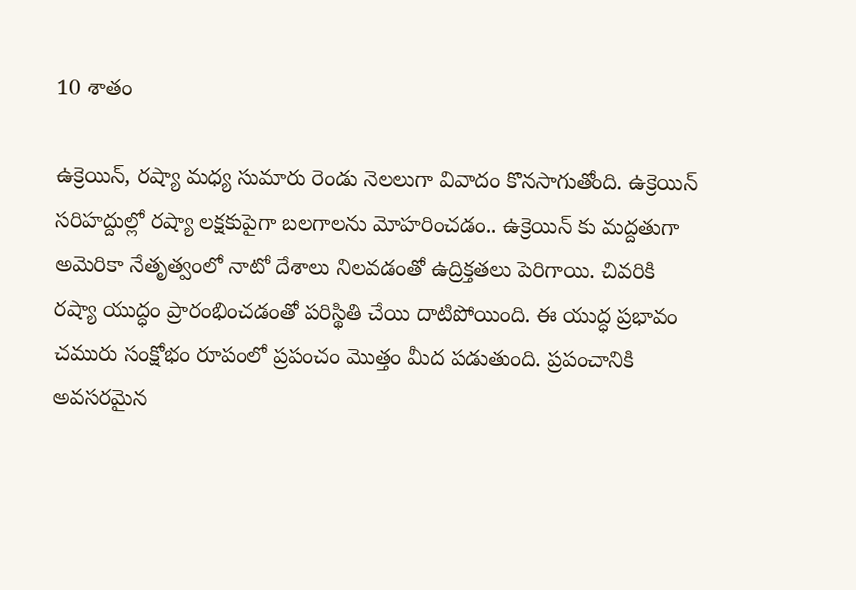10 శాతం

ఉక్రెయిన్, రష్యా మధ్య సుమారు రెండు నెలలుగా వివాదం కొనసాగుతోంది. ఉక్రెయిన్ సరిహద్దుల్లో రష్యా లక్షకుపైగా బలగాలను మోహరించడం.. ఉక్రెయిన్ కు మద్దతుగా అమెరికా నేతృత్వంలో నాటో దేశాలు నిలవడంతో ఉద్రిక్తతలు పెరిగాయి. చివరికి రష్యా యుద్ధం ప్రారంభించడంతో పరిస్థితి చేయి దాటిపోయింది. ఈ యుద్ధ ప్రభావం చమురు సంక్షోభం రూపంలో ప్రపంచం మొత్తం మీద పడుతుంది. ప్రపంచానికి అవసరమైన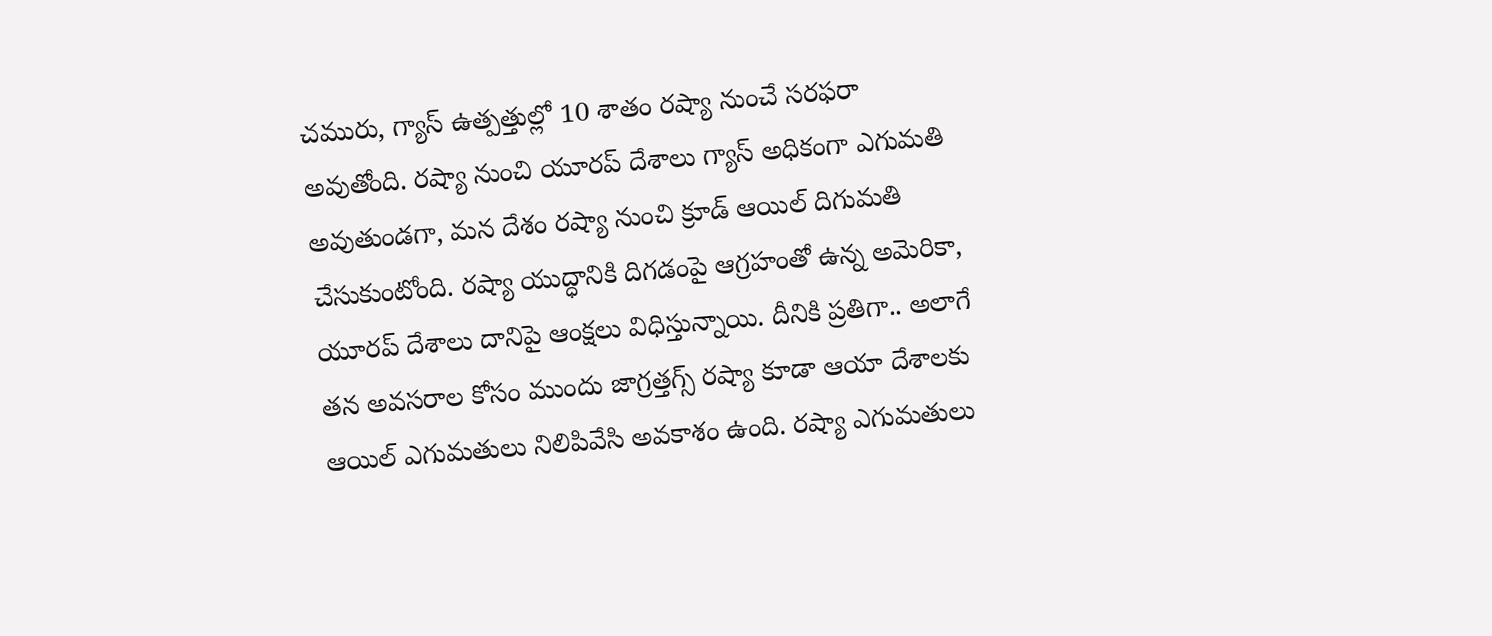చమురు, గ్యాస్ ఉత్పత్తుల్లో 10 శాతం రష్యా నుంచే సరఫరా అవుతోంది. రష్యా నుంచి యూరప్ దేశాలు గ్యాస్ అధికంగా ఎగుమతి అవుతుండగా, మన దేశం రష్యా నుంచి క్రూడ్ ఆయిల్ దిగుమతి చేసుకుంటోంది. రష్యా యుద్ధానికి దిగడంపై ఆగ్రహంతో ఉన్న అమెరికా, యూరప్ దేశాలు దానిపై ఆంక్షలు విధిస్తున్నాయి. దీనికి ప్రతిగా.. అలాగే తన అవసరాల కోసం ముందు జాగ్రత్తగ్స్ రష్యా కూడా ఆయా దేశాలకు ఆయిల్ ఎగుమతులు నిలిపివేసి అవకాశం ఉంది. రష్యా ఎగుమతులు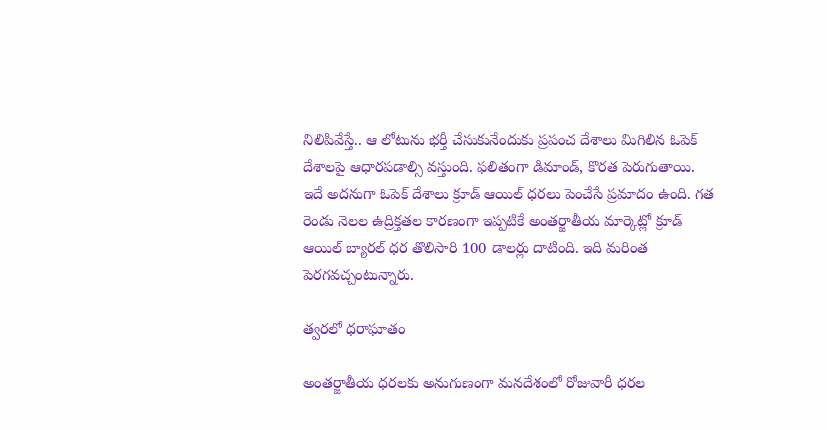నిలిపివేస్తే.. ఆ లోటును భర్తీ చేసుకునేందుకు ప్రపంచ దేశాలు మిగిలిన ఓపెక్ దేశాలపై ఆధారపడాల్సి వస్తుంది. ఫలితంగా డిమాండ్, కొరత పెరుగుతాయి. ఇదే అదనుగా ఓపెక్ దేశాలు క్రూడ్ ఆయిల్ ధరలు పెంచేసే ప్రమాదం ఉంది. గత రెండు నెలల ఉద్రిక్తతల కారణంగా ఇప్పటికే అంతర్జాతీయ మార్కెట్లో క్రూడ్ ఆయిల్ బ్యారల్ ధర తొలిసారి 100 డాలర్లు దాటింది. ఇది మరింత పెరగవచ్చంటున్నారు.

త్వరలో ధరాఘాతం

అంతర్జాతీయ ధరలకు అనుగుణంగా మనదేశంలో రోజువారీ ధరల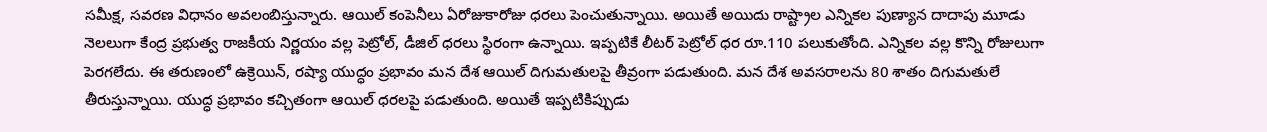సమీక్ష, సవరణ విధానం అవలంబిస్తున్నారు. ఆయిల్ కంపెనీలు ఏరోజుకారోజు ధరలు పెంచుతున్నాయి. అయితే అయిదు రాష్ట్రాల ఎన్నికల పుణ్యాన దాదాపు మూడు నెలలుగా కేంద్ర ప్రభుత్వ రాజకీయ నిర్ణయం వల్ల పెట్రోల్, డీజిల్ ధరలు స్థిరంగా ఉన్నాయి. ఇప్పటికే లీటర్ పెట్రోల్ ధర రూ.110 పలుకుతోంది. ఎన్నికల వల్ల కొన్ని రోజులుగా పెరగలేదు. ఈ తరుణంలో ఉక్రెయిన్, రష్యా యుద్ధం ప్రభావం మన దేశ ఆయిల్ దిగుమతులపై తీవ్రంగా పడుతుంది. మన దేశ అవసరాలను 80 శాతం దిగుమతులే తీరుస్తున్నాయి. యుద్ధ ప్రభావం కచ్చితంగా ఆయిల్ ధరలపై పడుతుంది. అయితే ఇప్పటికిప్పుడు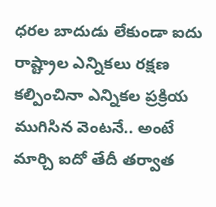ధరల బాదుడు లేకుండా ఐదు రాష్ట్రాల ఎన్నికలు రక్షణ కల్పించినా ఎన్నికల ప్రక్రియ ముగిసిన వెంటనే.. అంటే మార్చి ఐదో తేదీ తర్వాత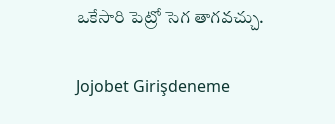ఒకేసారి పెట్రో సెగ తాగవచ్చు.

Jojobet Girişdeneme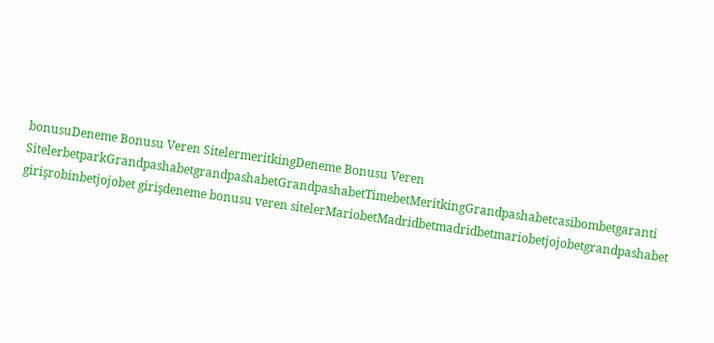bonusuDeneme Bonusu Veren SitelermeritkingDeneme Bonusu Veren SitelerbetparkGrandpashabetgrandpashabetGrandpashabetTimebetMeritkingGrandpashabetcasibombetgaranti girişrobinbetjojobet girişdeneme bonusu veren sitelerMariobetMadridbetmadridbetmariobetjojobetgrandpashabet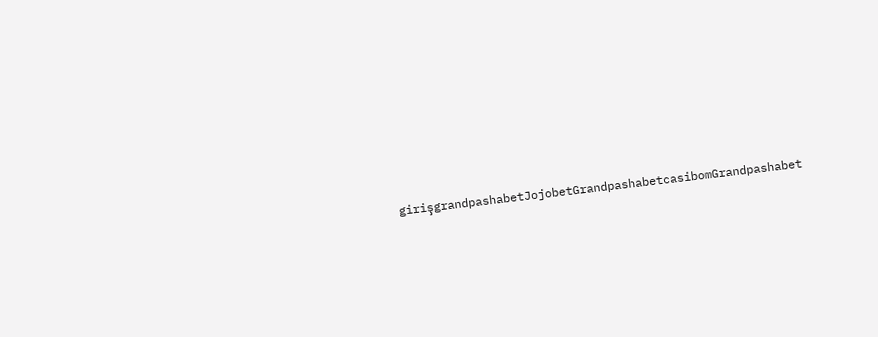girişgrandpashabetJojobetGrandpashabetcasibomGrandpashabet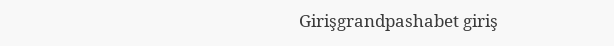Girişgrandpashabet giriş